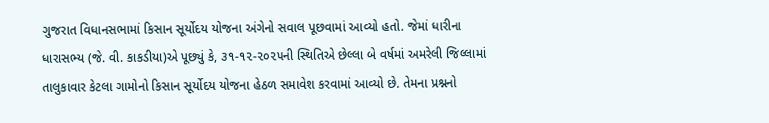ગુજરાત વિધાનસભામાં કિસાન સૂર્યોદય યોજના અંગેનો સવાલ પૂછવામાં આવ્યો હતો. જેમાં ધારીના ધારાસભ્ય (જે. વી. કાકડીયા)એ પૂછ્યું કે, ૩૧-૧૨-૨૦૨૫ની સ્થિતિએ છેલ્લા બે વર્ષમાં અમરેલી જિલ્લામાં તાલુકાવાર કેટલા ગામોનો કિસાન સૂર્યોદય યોજના હેઠળ સમાવેશ કરવામાં આવ્યો છે. તેમના પ્રશ્નનો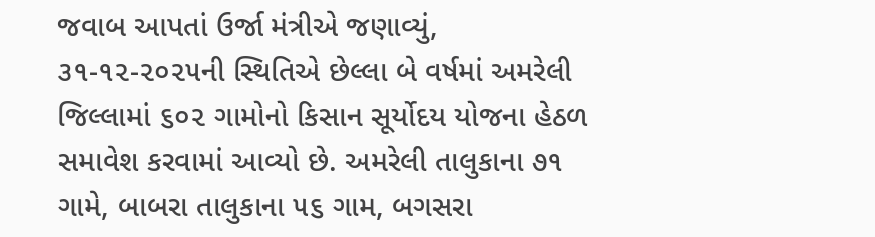જવાબ આપતાં ઉર્જા મંત્રીએ જણાવ્યું, ૩૧-૧૨-૨૦૨૫ની સ્થિતિએ છેલ્લા બે વર્ષમાં અમરેલી જિલ્લામાં ૬૦૨ ગામોનો કિસાન સૂર્યોદય યોજના હેઠળ સમાવેશ કરવામાં આવ્યો છે. અમરેલી તાલુકાના ૭૧ ગામે, બાબરા તાલુકાના ૫૬ ગામ, બગસરા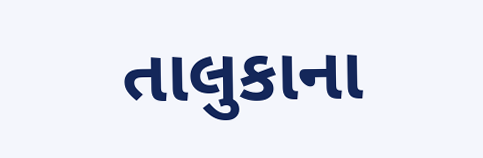તાલુકાના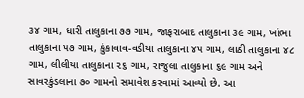૩૪ ગામ, ધારી તાલુકાના ૭૭ ગામ, જાફરાબાદ તાલુકાના ૩૯ ગામ, ખાંભા તાલુકાના ૫૭ ગામ, કુંકાવાવ-વડીયા તાલુકાના ૪૫ ગામ, લાઠી તાલુકાના ૪૮ ગામ, લીલીયા તાલુકાના ૨૬ ગામ, રાજુલા તાલુકાના ૬૯ ગામ અને સાવરકુંડલાના ૭૦ ગામનો સમાવેશ કરવામાં આવ્યો છે. આ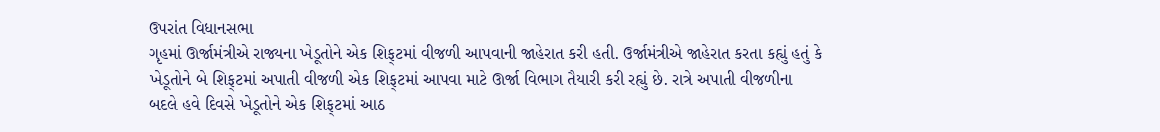ઉપરાંત વિધાનસભા
ગૃહમાં ઊર્જામંત્રીએ રાજ્યના ખેડૂતોને એક શિફ્‌ટમાં વીજળી આપવાની જાહેરાત કરી હતી. ઉર્જામંત્રીએ જાહેરાત કરતા કહ્યું હતું કે ખેડૂતોને બે શિફ્‌ટમાં અપાતી વીજળી એક શિફ્‌ટમાં આપવા માટે ઊર્જા વિભાગ તૈયારી કરી રહ્યું છે. રાત્રે અપાતી વીજળીના બદલે હવે દિવસે ખેડૂતોને એક શિફ્‌ટમાં આઠ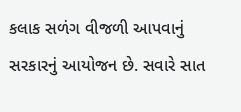કલાક સળંગ વીજળી આપવાનું સરકારનું આયોજન છે. સવારે સાત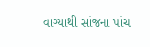વાગ્યાથી સાંજના પાંચ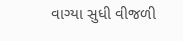વાગ્યા સુધી વીજળી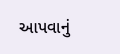આપવાનું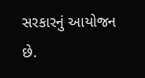સરકારનું આયોજન છે.